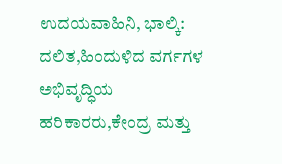ಉದಯವಾಹಿನಿ, ಭಾಲ್ಕಿ: ದಲಿತ,ಹಿಂದುಳಿದ ವರ್ಗಗಳ ಅಭಿವೃದ್ಧಿಯ ಹರಿಕಾರರು,ಕೇಂದ್ರ ಮತ್ತು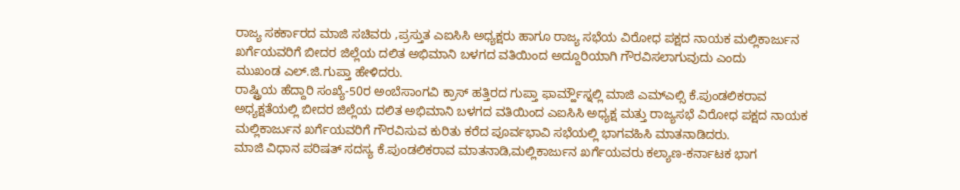ರಾಜ್ಯ ಸಕರ್ಕಾರದ ಮಾಜಿ ಸಚಿವರು ,ಪ್ರಸ್ತುತ ಎಐಸಿಸಿ ಅಧ್ಯಕ್ಷರು ಹಾಗೂ ರಾಜ್ಯ ಸಭೆಯ ವಿರೋಧ ಪಕ್ಷದ ನಾಯಕ ಮಲ್ಲಿಕಾರ್ಜುನ ಖರ್ಗೆಯವರಿಗೆ ಬೀದರ ಜಿಲ್ಲೆಯ ದಲಿತ ಅಭಿಮಾನಿ ಬಳಗದ ವತಿಯಿಂದ ಅದ್ದೂರಿಯಾಗಿ ಗೌರವಿಸಲಾಗುವುದು ಎಂದು
ಮುಖಂಡ ಎಲ್.ಜಿ.ಗುಪ್ತಾ ಹೇಳಿದರು.
ರಾಷ್ಟ್ರಿಯ ಹೆದ್ದಾರಿ ಸಂಖ್ಯೆ-50ರ ಅಂಬೆಸಾಂಗವಿ ಕ್ರಾಸ್ ಹತ್ತಿರದ ಗುಪ್ತಾ ಫಾರ್ಮ್ಹೌಸ್ನಲ್ಲಿ ಮಾಜಿ ಎಮ್ಎಲ್ಸಿ ಕೆ.ಪುಂಡಲಿಕರಾವ ಅಧ್ಯಕ್ಷತೆಯಲ್ಲಿ ಬೀದರ ಜಿಲ್ಲೆಯ ದಲಿತ ಅಭಿಮಾನಿ ಬಳಗದ ವತಿಯಿಂದ ಎಐಸಿಸಿ ಅಧ್ಯಕ್ಷ ಮತ್ತು ರಾಜ್ಯಸಭೆ ವಿರೋಧ ಪಕ್ಷದ ನಾಯಕ ಮಲ್ಲಿಕಾರ್ಜುನ ಖರ್ಗೆಯವರಿಗೆ ಗೌರವಿಸುವ ಕುರಿತು ಕರೆದ ಪೂರ್ವಭಾವಿ ಸಭೆಯಲ್ಲಿ ಭಾಗವಹಿಸಿ ಮಾತನಾಡಿದರು.
ಮಾಜಿ ವಿಧಾನ ಪರಿಷತ್ ಸದಸ್ಯ ಕೆ.ಪುಂಡಲಿಕರಾವ ಮಾತನಾಡಿ,ಮಲ್ಲಿಕಾರ್ಜುನ ಖರ್ಗೆಯವರು ಕಲ್ಯಾಣ-ಕರ್ನಾಟಕ ಭಾಗ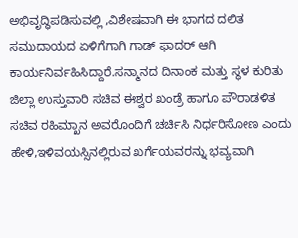ಅಭಿವೃದ್ಧಿಪಡಿಸುವಲ್ಲಿ ,ವಿಶೇಷವಾಗಿ ಈ ಭಾಗದ ದಲಿತ ಸಮುದಾಯದ ಏಳಿಗೆಗಾಗಿ ಗಾಡ್ ಫಾದರ್ ಆಗಿ ಕಾರ್ಯನಿರ್ವಹಿಸಿದ್ದಾರೆ.ಸನ್ಮಾನದ ದಿನಾಂಕ ಮತ್ತು ಸ್ಥಳ ಕುರಿತು ಜಿಲ್ಲಾ ಉಸ್ತುವಾರಿ ಸಚಿವ ಈಶ್ವರ ಖಂಡ್ರೆ ಹಾಗೂ ಪೌರಾಡಳಿತ ಸಚಿವ ರಹಿಮ್ಖಾನ ಅವರೊಂದಿಗೆ ಚರ್ಚಿಸಿ ನಿರ್ಧರಿಸೋಣ ಎಂದು ಹೇಳಿ,ಇಳಿವಯಸ್ಸಿನಲ್ಲಿರುವ ಖರ್ಗೆಯವರನ್ನು ಭವ್ಯವಾಗಿ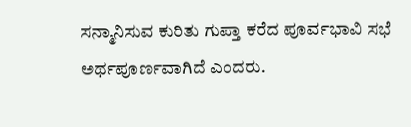ಸನ್ಮಾನಿಸುವ ಕುರಿತು ಗುಪ್ತಾ ಕರೆದ ಪೂರ್ವಭಾವಿ ಸಭೆ ಅರ್ಥಪೂರ್ಣವಾಗಿದೆ ಎಂದರು.